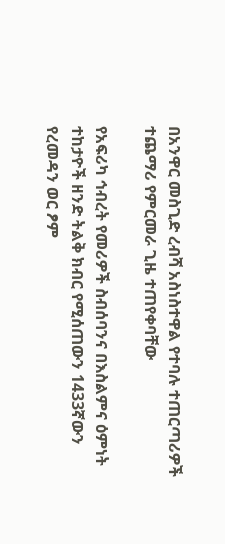በአንዋር መስጊድ ረብሻ አስነስተዋል የተባሉ ተጠርጣሪዎች ተጨማሪ የምርመራ ጊዜ ተጠየቀባቸው

የአፍሪካ ኅብረት የመሪዎች ስብሰባንና በእስልምና ዕምነት ተከታዮች ዘንድ ትልቅ ክብር የሚሰጠውን 1433ኛውን የረመዳን ወር ፆም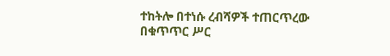ተከትሎ በተነሱ ረብሻዎች ተጠርጥረው በቁጥጥር ሥር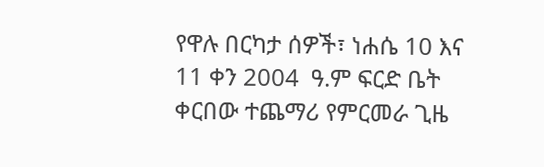የዋሉ በርካታ ሰዎች፣ ነሐሴ 10 እና 11 ቀን 2004  ዓ.ም ፍርድ ቤት ቀርበው ተጨማሪ የምርመራ ጊዜ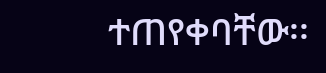ተጠየቀባቸው፡፡